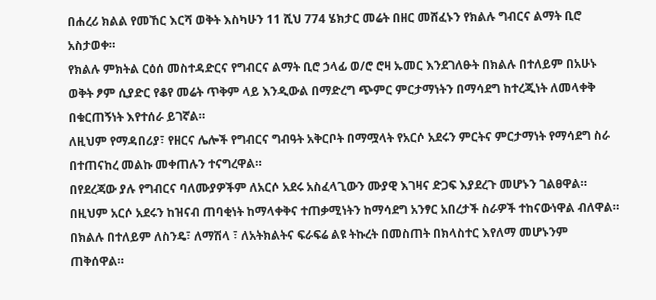በሐረሪ ክልል የመኸር እርሻ ወቅት እስካሁን 11 ሺህ 774 ሄክታር መሬት በዘር መሸፈኑን የክልሉ ግብርና ልማት ቢሮ አስታወቀ።
የክልሉ ምክትል ርዕሰ መስተዳድርና የግብርና ልማት ቢሮ ኃላፊ ወ/ሮ ሮዛ ኡመር እንደገለፁት በክልሉ በተለይም በአሁኑ ወቅት ፆም ሲያድር የቆየ መሬት ጥቅም ላይ እንዲውል በማድረግ ጭምር ምርታማነትን በማሳደግ ከተረጂነት ለመላቀቅ በቁርጠኝነት እየተሰራ ይገኛል።
ለዚህም የማዳበሪያ፣ የዘርና ሌሎች የግብርና ግብዓት አቅርቦት በማሟላት የአርሶ አደሩን ምርትና ምርታማነት የማሳደግ ስራ በተጠናከረ መልኩ መቀጠሉን ተናግረዋል።
በየደረጃው ያሉ የግብርና ባለሙያዎችም ለአርሶ አደሩ አስፈላጊውን ሙያዊ እገዛና ድጋፍ እያደረጉ መሆኑን ገልፀዋል።
በዚህም አርሶ አደሩን ከዝናብ ጠባቂነት ከማላቀቅና ተጠቃሚነትን ከማሳደግ አንፃር አበረታች ስራዎች ተከናውነዋል ብለዋል።
በክልሉ በተለይም ለስንዴ፣ ለማሽላ ፣ ለአትክልትና ፍራፍሬ ልዩ ትኩረት በመስጠት በክላስተር እየለማ መሆኑንም ጠቅሰዋል።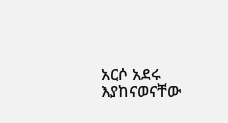አርሶ አደሩ እያከናወናቸው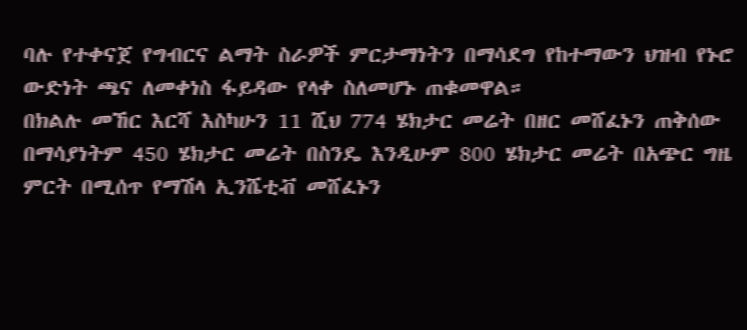ባሉ የተቀናጀ የግብርና ልማት ስራዎች ምርታማነትን በማሳደግ የከተማውን ህዝብ የኑሮ ውድነት ጫና ለመቀነስ ፋይዳው የላቀ ስለመሆኑ ጠቁመዋል።
በክልሉ መኸር እርሻ እስካሁን 11 ሺህ 774 ሄክታር መሬት በዘር መሸፈኑን ጠቅሰው በማሳያነትም 450 ሄክታር መሬት በስንዴ እንዲሁም 800 ሄክታር መሬት በአጭር ግዜ ምርት በሚሰጥ የማሽላ ኢንሼቲቭ መሸፈኑን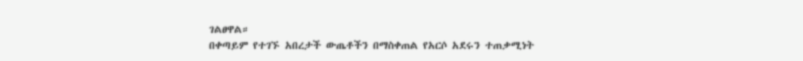ገልፀዋል።
በቀጣይም የተገኙ አበረታች ውጤቶችን በማስቀጠል የአርሶ አደሩን ተጠቃሚነት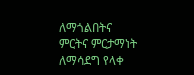ለማጎልበትና ምርትና ምርታማነት ለማሳደግ የላቀ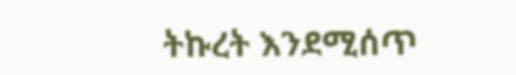ትኩረት እንደሚሰጥ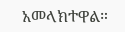አመላክተዋል።